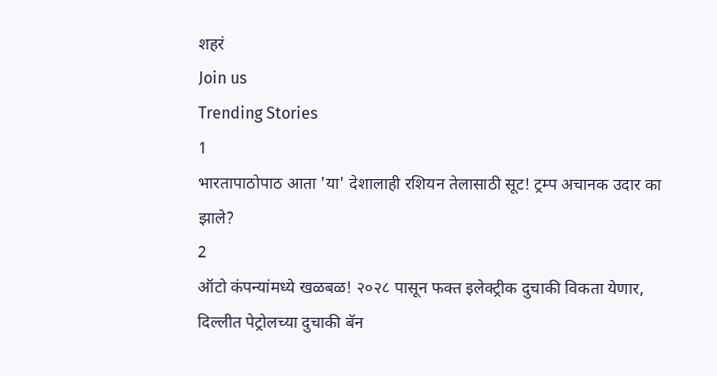शहरं
Join us
Trending Stories
1
भारतापाठोपाठ आता 'या' देशालाही रशियन तेलासाठी सूट! ट्रम्प अचानक उदार का झाले?
2
ऑटो कंपन्यांमध्ये खळबळ! २०२८ पासून फक्त इलेक्ट्रीक दुचाकी विकता येणार, दिल्लीत पेट्रोलच्या दुचाकी बॅन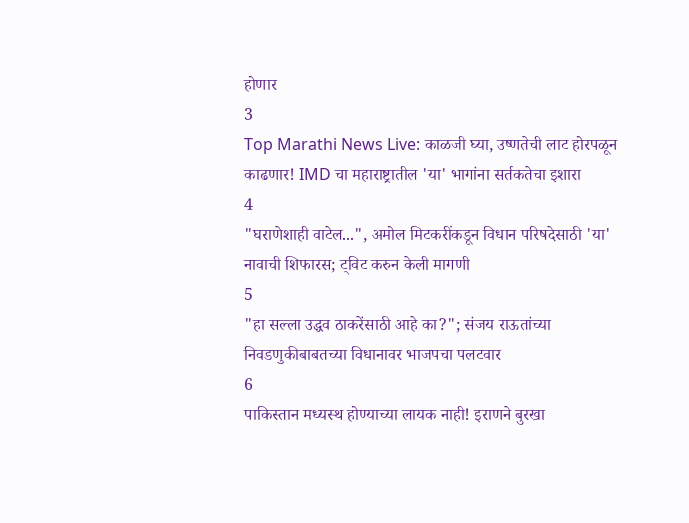होणार
3
Top Marathi News Live: काळजी घ्या, उष्णतेची लाट होरपळून काढणार! IMD चा महाराष्ट्रातील 'या' भागांना सर्तकतेचा इशारा
4
"घराणेशाही वाटेल...", अमोल मिटकरींकडून विधान परिषदेसाठी 'या' नावाची शिफारस; ट्विट करुन केली मागणी
5
"हा सल्ला उद्धव ठाकरेंसाठी आहे का?"; संजय राऊतांच्या निवडणुकीबाबतच्या विधानावर भाजपचा पलटवार
6
पाकिस्तान मध्यस्थ होण्याच्या लायक नाही! इराणने बुरखा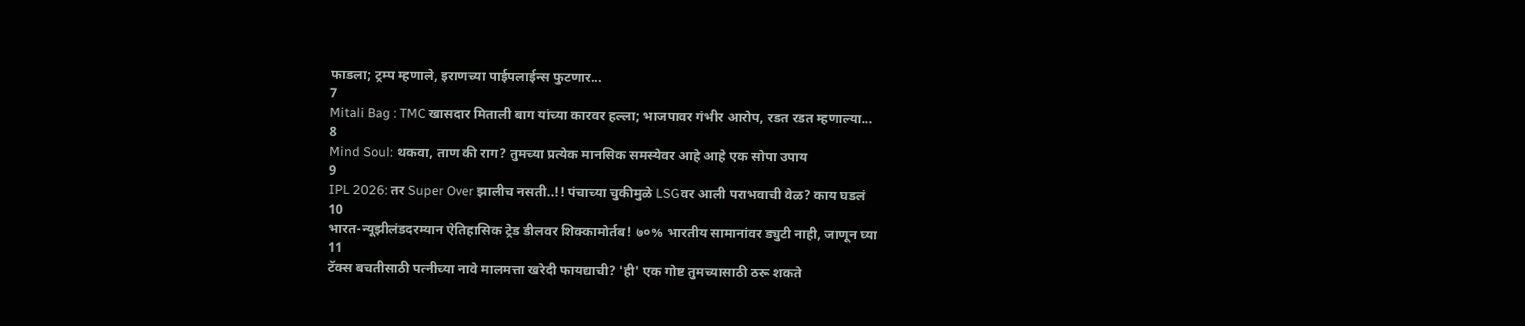फाडला; ट्रम्प म्हणाले, इराणच्या पाईपलाईन्स फुटणार...
7
Mitali Bag : TMC खासदार मिताली बाग यांच्या कारवर हल्ला; भाजपावर गंभीर आरोप, रडत रडत म्हणाल्या...
8
Mind Soul: थकवा, ताण की राग? तुमच्या प्रत्येक मानसिक समस्येवर आहे आहे एक सोपा उपाय
9
IPL 2026: तर Super Over झालीच नसती..!! पंचाच्या चुकीमुळे LSGवर आली पराभवाची वेळ? काय घडलं
10
भारत-न्यूझीलंडदरम्यान ऐतिहासिक ट्रेड डीलवर शिक्कामोर्तब! ७०% भारतीय सामानांवर ड्युटी नाही, जाणून घ्या
11
टॅक्स बचतीसाठी पत्नीच्या नावे मालमत्ता खरेदी फायद्याची? 'ही' एक गोष्ट तुमच्यासाठी ठरू शकते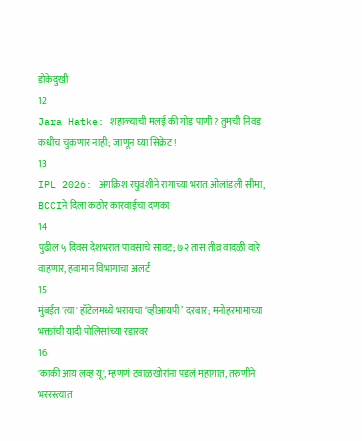डोकेदुखी
12
Jara Hatke: शहाळ्याची मलई की गोड पाणी? तुमची निवड कधीच चुकणार नाही; जाणून घ्या सिक्रेट!
13
IPL 2026: अंगक्रिश रघुवंशीने रागाच्या भरात ओलांडली सीमा, BCCIने दिला कठोर कारवाईचा दणका
14
पुढील ५ दिवस देशभरात पावसाचे सावट; ७२ तास तीव्र वादळी वारे वाहणार, हवामान विभागाचा अलर्ट
15
मुंबईत 'त्या' हॉटेलमध्ये भरायचा ‘व्हीआयपी’ दरबार; मनोहरमामाच्या भक्तांची यादी पोलिसांच्या रडारवर
16
'काकी आय लव्ह यू', म्हणणं टवाळखोरांना पडलं महागात, तरुणीने भररस्त्यात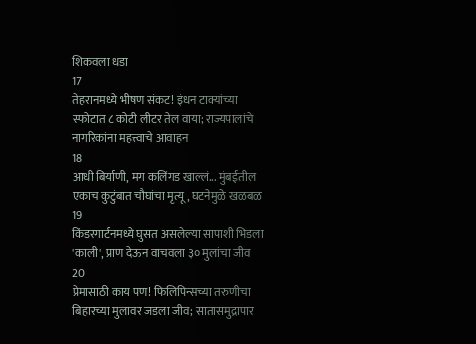शिकवला धडा
17
तेहरानमध्ये भीषण संकट! इंधन टाक्यांच्या स्फोटात ८ कोटी लीटर तेल वाया; राज्यपालांचे नागरिकांना महत्त्वाचे आवाहन
18
आधी बिर्याणी, मग कलिंगड खाल्लं... मुंबईतील एकाच कुटुंबात चौघांचा मृत्यू, घटनेमुळे खळबळ
19
किंडरगार्टनमध्ये घुसत असलेल्या सापाशी भिडला 'काली', प्राण देऊन वाचवला ३० मुलांचा जीव
20
प्रेमासाठी काय पण! फिलिपिन्सच्या तरुणीचा बिहारच्या मुलावर जडला जीव; सातासमुद्रापार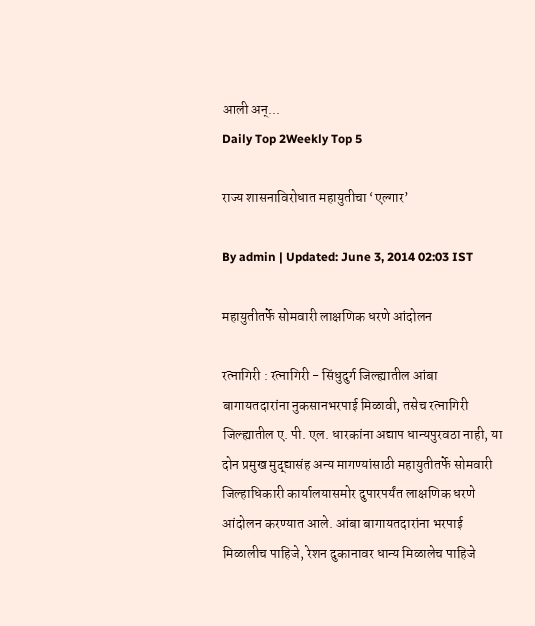आली अन्...
Daily Top 2Weekly Top 5

राज्य शासनाविरोधात महायुतीचा ‘एल्गार’

By admin | Updated: June 3, 2014 02:03 IST

महायुतीतर्फे सोमवारी लाक्षणिक धरणे आंदोलन

रत्नागिरी : रत्नागिरी - सिंधुदुर्ग जिल्ह्यातील आंबा बागायतदारांना नुकसानभरपाई मिळावी, तसेच रत्नागिरी जिल्ह्यातील ए. पी. एल. धारकांना अद्याप धान्यपुरवठा नाही, या दोन प्रमुख मुद्द्यासंह अन्य मागण्यांसाठी महायुतीतर्फे सोमवारी जिल्हाधिकारी कार्यालयासमोर दुपारपर्यंत लाक्षणिक धरणे आंदोलन करण्यात आले. आंबा बागायतदारांना भरपाई मिळालीच पाहिजे, रेशन दुकानावर धान्य मिळालेच पाहिजे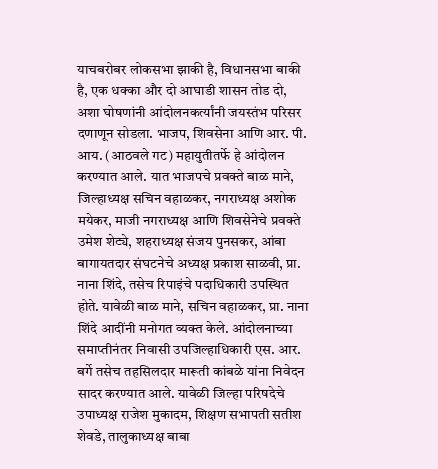याचबरोबर लोकसभा झाकी है, विधानसभा बाकी है, एक धक्का और दो आघाडी शासन तोड दो, अशा घोषणांनी आंदोलनकर्त्यांनी जयस्तंभ परिसर दणाणून सोडला. भाजप, शिवसेना आणि आर. पी. आय. (आठवले गट) महायुतीतर्फे हे आंदोलन करण्यात आले. यात भाजपचे प्रवक्ते बाळ माने, जिल्हाध्यक्ष सचिन वहाळकर, नगराध्यक्ष अशोक मयेकर, माजी नगराध्यक्ष आणि शिवसेनेचे प्रवक्ते उमेश शेट्ये, शहराध्यक्ष संजय पुनसकर, आंबा बागायतदार संघटनेचे अध्यक्ष प्रकाश साळवी, प्रा. नाना शिंदे, तसेच रिपाइंचे पदाधिकारी उपस्थित होते. यावेळी बाळ माने, सचिन वहाळकर, प्रा. नाना शिंदे आदींनी मनोगत व्यक्त केले. आंदोलनाच्या समाप्तीनंतर निवासी उपजिल्हाधिकारी एस. आर. बर्गे तसेच तहसिलदार मारूती कांबळे यांना निवेदन सादर करण्यात आले. यावेळी जिल्हा परिषदेचे उपाध्यक्ष राजेश मुकादम, शिक्षण सभापती सतीश शेवडे, तालुकाध्यक्ष बाबा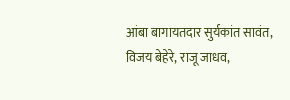आंबा बागायतदार सुर्यकांत सावंत, विजय बेहेरे, राजू जाधव,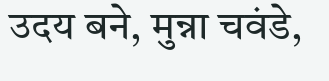उदय बने, मुन्ना चवंडे,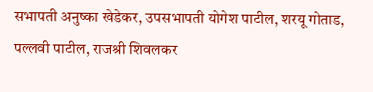सभापती अनुष्का खेडेकर, उपसभापती योगेश पाटील, शरयू गोताड, पल्लवी पाटील, राजश्री शिवलकर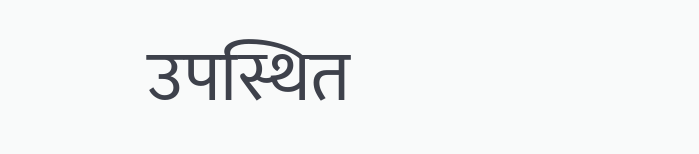उपस्थित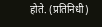होते. (प्रतिनिधी)